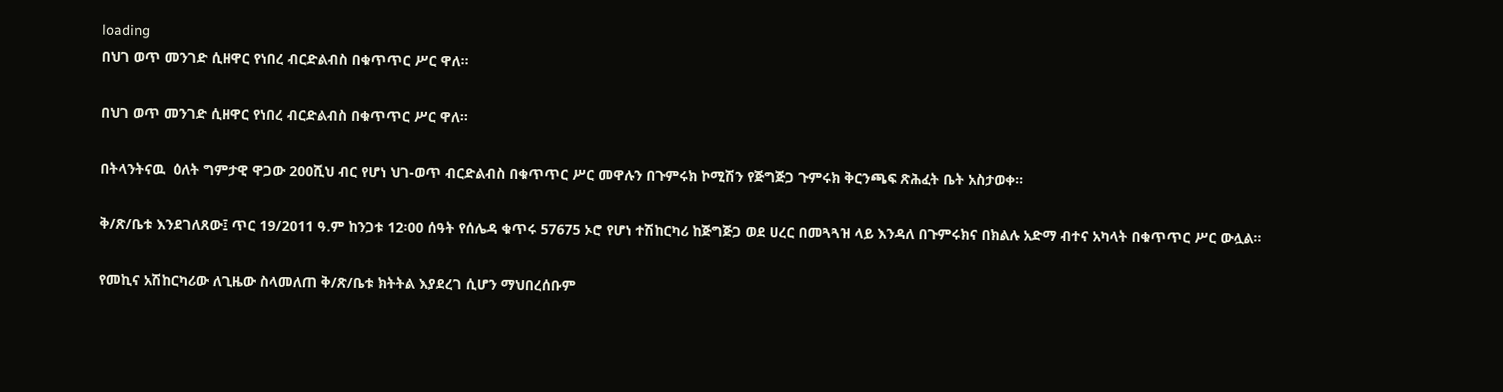loading
በህገ ወጥ መንገድ ሲዘዋር የነበረ ብርድልብስ በቁጥጥር ሥር ዋለ፡፡

በህገ ወጥ መንገድ ሲዘዋር የነበረ ብርድልብስ በቁጥጥር ሥር ዋለ፡፡

በትላንትናዉ  ዕለት ግምታዊ ዋጋው 200ሺህ ብር የሆነ ህገ-ወጥ ብርድልብስ በቁጥጥር ሥር መዋሉን በጉምሩክ ኮሚሽን የጅግጅጋ ጉምሩክ ቅርንጫፍ ጽሕፈት ቤት አስታወቀ፡፡

ቅ/ጽ/ቤቱ እንደገለጸው፤ ጥር 19/2011 ዓ.ም ከንጋቱ 12፡00 ሰዓት የሰሌዳ ቁጥሩ 57675 ኦሮ የሆነ ተሽከርካሪ ከጅግጅጋ ወደ ሀረር በመጓጓዝ ላይ እንዳለ በጉምሩክና በክልሉ አድማ ብተና አካላት በቁጥጥር ሥር ውሏል፡፡

የመኪና አሽከርካሪው ለጊዜው ስላመለጠ ቅ/ጽ/ቤቱ ክትትል እያደረገ ሲሆን ማህበረሰቡም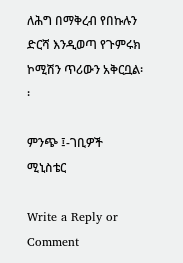ለሕግ በማቅረብ የበኩሉን ድርሻ እንዲወጣ የጉምሩክ ኮሚሽን ጥሪውን አቅርቧል፡፡

ምንጭ ፤-ገቢዎች ሚኒስቴር

Write a Reply or Comment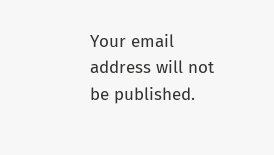Your email address will not be published.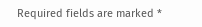Required fields are marked *